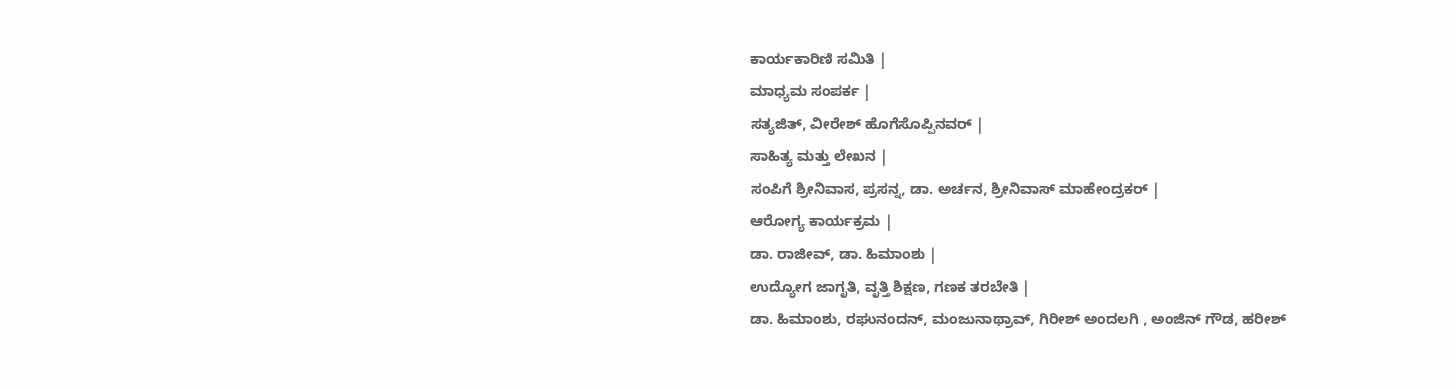ಕಾರ್ಯಕಾರಿಣಿ ಸಮಿತಿ |
ಮಾಧ್ಯಮ ಸಂಪರ್ಕ |
ಸತ್ಯಜಿತ್, ವೀರೇಶ್ ಹೊಗೆಸೊಪ್ಪಿನವರ್ |
ಸಾಹಿತ್ಯ ಮತ್ತು ಲೇಖನ |
ಸಂಪಿಗೆ ಶ್ರೀನಿವಾಸ, ಪ್ರಸನ್ನ, ಡಾ. ಅರ್ಚನ, ಶ್ರೀನಿವಾಸ್ ಮಾಹೇಂದ್ರಕರ್ |
ಆರೋಗ್ಯ ಕಾರ್ಯಕ್ರಮ |
ಡಾ. ರಾಜೀವ್, ಡಾ. ಹಿಮಾಂಶು |
ಉದ್ಯೋಗ ಜಾಗೃತಿ, ವೃತ್ತಿ ಶಿಕ್ಷಣ, ಗಣಕ ತರಬೇತಿ |
ಡಾ. ಹಿಮಾಂಶು, ರಘುನಂದನ್, ಮಂಜುನಾಥ್ರಾವ್, ಗಿರೀಶ್ ಅಂದಲಗಿ , ಅಂಜಿನ್ ಗೌಡ, ಹರೀಶ್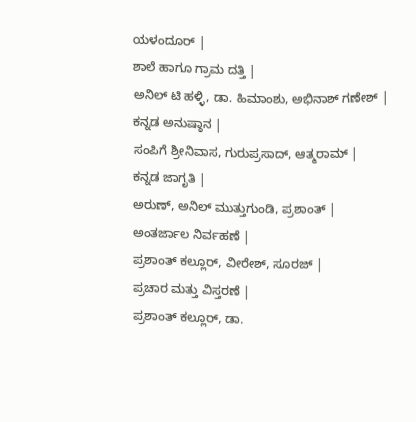ಯಳಂದೂರ್ |
ಶಾಲೆ ಹಾಗೂ ಗ್ರಾಮ ದತ್ತಿ |
ಅನಿಲ್ ಟಿ ಹಳ್ಳಿ, ಡಾ. ಹಿಮಾಂಶು, ಅಭಿನಾಶ್ ಗಣೇಶ್ |
ಕನ್ನಡ ಅನುಷ್ಠಾನ |
ಸಂಪಿಗೆ ಶ್ರೀನಿವಾಸ, ಗುರುಪ್ರಸಾದ್, ಆತ್ಮರಾಮ್ |
ಕನ್ನಡ ಜಾಗೃತಿ |
ಅರುಣ್, ಅನಿಲ್ ಮುತ್ತುಗುಂಡಿ, ಪ್ರಶಾಂತ್ |
ಅಂತರ್ಜಾಲ ನಿರ್ವಹಣೆ |
ಪ್ರಶಾಂತ್ ಕಲ್ಲೂರ್, ವೀರೇಶ್, ಸೂರಜ್ |
ಪ್ರಚಾರ ಮತ್ತು ವಿಸ್ತರಣೆ |
ಪ್ರಶಾಂತ್ ಕಲ್ಲೂರ್, ಡಾ.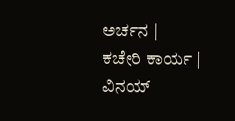ಅರ್ಚನ |
ಕಚೇರಿ ಕಾರ್ಯ |
ವಿನಯ್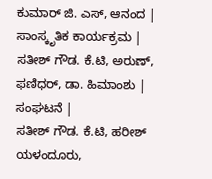ಕುಮಾರ್ ಜಿ. ಎಸ್, ಆನಂದ |
ಸಾಂಸ್ಕೃತಿಕ ಕಾರ್ಯಕ್ರಮ |
ಸತೀಶ್ ಗೌಡ. ಕೆ.ಟಿ, ಅರುಣ್, ಫಣಿಧರ್, ಡಾ. ಹಿಮಾಂಶು |
ಸಂಘಟನೆ |
ಸತೀಶ್ ಗೌಡ. ಕೆ.ಟಿ, ಹರೀಶ್ ಯಳಂದೂರು,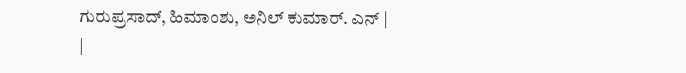ಗುರುಪ್ರಸಾದ್, ಹಿಮಾಂಶು, ಅನಿಲ್ ಕುಮಾರ್. ಎನ್ |
|